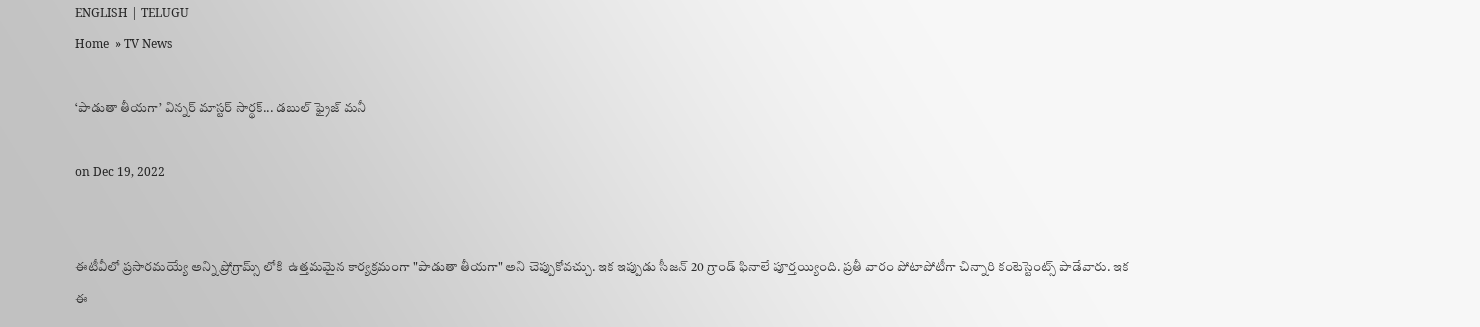ENGLISH | TELUGU
Home  » TV News

‘పాడుతా తీయగా’ విన్నర్ మాస్టర్ సార్థక్... డబుల్ ఫ్రైజ్ మనీ

on Dec 19, 2022


ఈటీవీలో ప్రసారమయ్యే అన్ని ప్రోగ్రామ్స్ లోకి  ఉత్తమమైన కార్యక్రమంగా "పాడుతా తీయగా" అని చెప్పుకోవచ్చు. ఇక ఇప్పుడు సీజన్ 20 గ్రాండ్ ఫినాలే పూర్తయ్యింది. ప్రతీ వారం పోటాపోటీగా చిన్నారి కంటెస్టెంట్స్ పాడేవారు. ఇక ఈ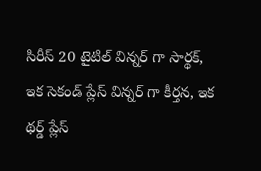సిరీస్ 20 టైటిల్ విన్నర్ గా సార్థక్, ఇక సెకండ్ ప్లేస్ విన్నర్ గా కీర్తన, ఇక థర్డ్ ప్లేస్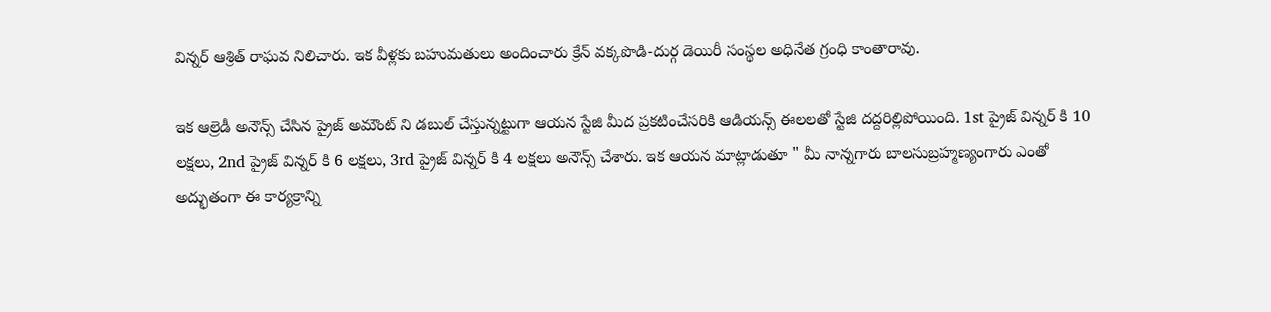విన్నర్ ఆశ్రిత్ రాఘవ నిలిచారు. ఇక వీళ్లకు బహుమతులు అందించారు క్రేన్ వక్కపొడి-దుర్గ డెయిరీ సంస్థల అధినేత గ్రంధి కాంతారావు.

ఇక ఆల్రెడీ అనౌన్స్ చేసిన ప్రైజ్ అమౌంట్ ని డబుల్ చేస్తున్నట్టుగా ఆయన స్టేజి మీద ప్రకటించేసరికి ఆడియన్స్ ఈలలతో స్టేజి దద్దరిల్లిపోయింది. 1st ప్రైజ్ విన్నర్ కి 10 లక్షలు, 2nd ప్రైజ్ విన్నర్ కి 6 లక్షలు, 3rd ప్రైజ్ విన్నర్ కి 4 లక్షలు అనౌన్స్ చేశారు. ఇక ఆయన మాట్లాడుతూ " మీ నాన్నగారు బాలసుబ్రహ్మణ్యంగారు ఎంతో అద్భుతంగా ఈ కార్యక్రాన్ని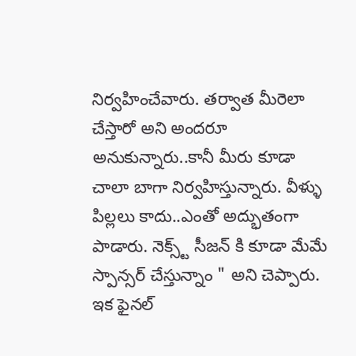నిర్వహించేవారు. తర్వాత మీరెలా చేస్తారో అని అందరూ అనుకున్నారు..కానీ మీరు కూడా చాలా బాగా నిర్వహిస్తున్నారు. వీళ్ళు పిల్లలు కాదు..ఎంతో అద్భుతంగా పాడారు. నెక్స్ట్ సీజన్ కి కూడా మేమే స్పాన్సర్ చేస్తున్నాం " అని చెప్పారు. ఇక ఫైనల్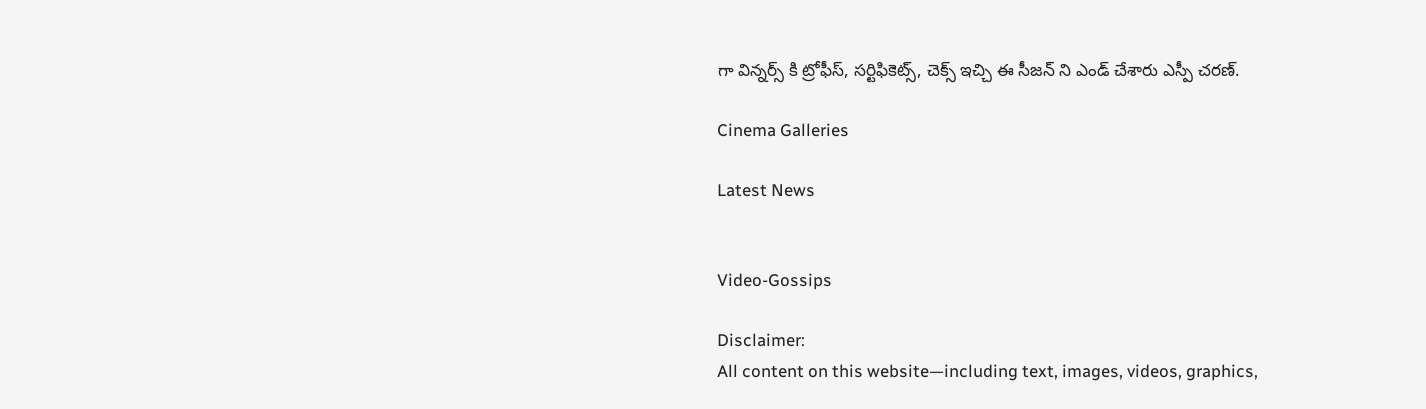గా విన్నర్స్ కి ట్రోఫీస్, సర్టిఫికెట్స్, చెక్స్ ఇచ్చి ఈ సీజన్ ని ఎండ్ చేశారు ఎస్పీ చరణ్.

Cinema Galleries

Latest News


Video-Gossips

Disclaimer:
All content on this website—including text, images, videos, graphics,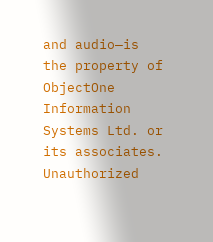and audio—is the property of ObjectOne Information Systems Ltd. or its associates. Unauthorized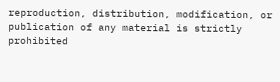reproduction, distribution, modification, or publication of any material is strictly prohibited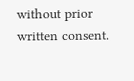without prior written consent.